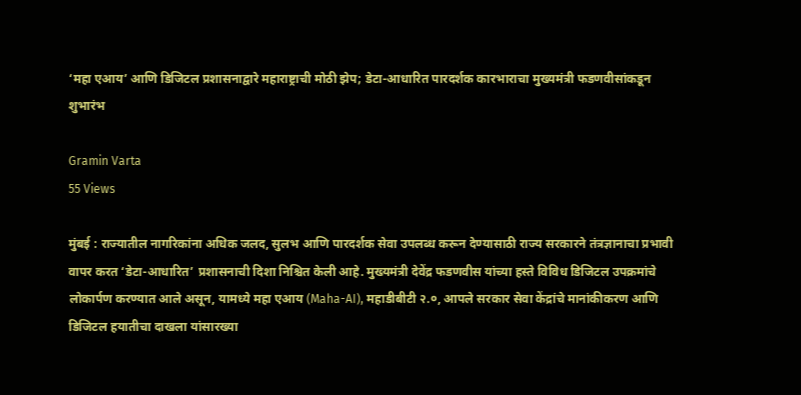‘महा एआय’ आणि डिजिटल प्रशासनाद्वारे महाराष्ट्राची मोठी झेप; डेटा-आधारित पारदर्शक कारभाराचा मुख्यमंत्री फडणवीसांकडून शुभारंभ

Gramin Varta
55 Views

मुंबई : राज्यातील नागरिकांना अधिक जलद, सुलभ आणि पारदर्शक सेवा उपलब्ध करून देण्यासाठी राज्य सरकारने तंत्रज्ञानाचा प्रभावी वापर करत ‘डेटा-आधारित’ प्रशासनाची दिशा निश्चित केली आहे. मुख्यमंत्री देवेंद्र फडणवीस यांच्या हस्ते विविध डिजिटल उपक्रमांचे लोकार्पण करण्यात आले असून, यामध्ये महा एआय (Maha-AI), महाडीबीटी २.०, आपले सरकार सेवा केंद्रांचे मानांकीकरण आणि डिजिटल हयातीचा दाखला यांसारख्या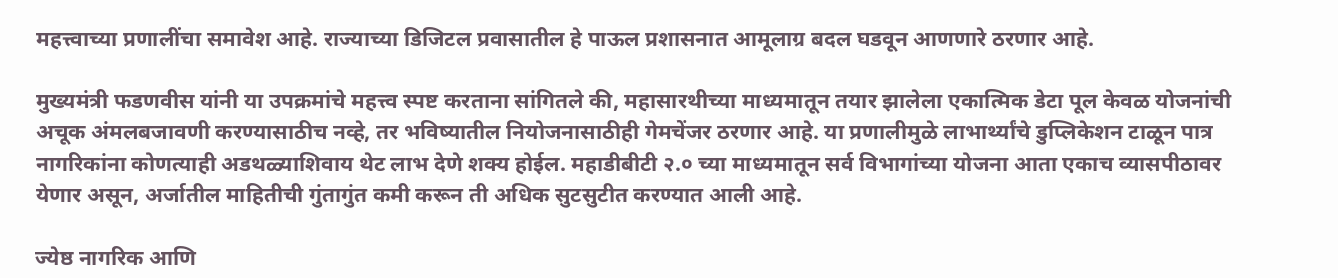महत्त्वाच्या प्रणालींचा समावेश आहे. राज्याच्या डिजिटल प्रवासातील हे पाऊल प्रशासनात आमूलाग्र बदल घडवून आणणारे ठरणार आहे.

मुख्यमंत्री फडणवीस यांनी या उपक्रमांचे महत्त्व स्पष्ट करताना सांगितले की, महासारथीच्या माध्यमातून तयार झालेला एकात्मिक डेटा पूल केवळ योजनांची अचूक अंमलबजावणी करण्यासाठीच नव्हे, तर भविष्यातील नियोजनासाठीही गेमचेंजर ठरणार आहे. या प्रणालीमुळे लाभार्थ्यांचे डुप्लिकेशन टाळून पात्र नागरिकांना कोणत्याही अडथळ्याशिवाय थेट लाभ देणे शक्य होईल. महाडीबीटी २.० च्या माध्यमातून सर्व विभागांच्या योजना आता एकाच व्यासपीठावर येणार असून, अर्जातील माहितीची गुंतागुंत कमी करून ती अधिक सुटसुटीत करण्यात आली आहे.

ज्येष्ठ नागरिक आणि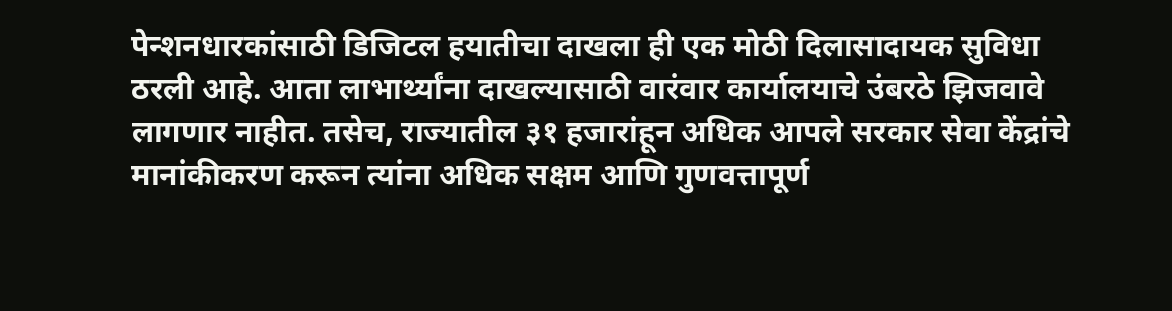पेन्शनधारकांसाठी डिजिटल हयातीचा दाखला ही एक मोठी दिलासादायक सुविधा ठरली आहे. आता लाभार्थ्यांना दाखल्यासाठी वारंवार कार्यालयाचे उंबरठे झिजवावे लागणार नाहीत. तसेच, राज्यातील ३१ हजारांहून अधिक आपले सरकार सेवा केंद्रांचे मानांकीकरण करून त्यांना अधिक सक्षम आणि गुणवत्तापूर्ण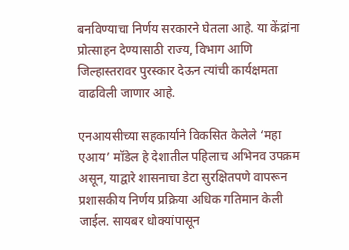बनविण्याचा निर्णय सरकारने घेतला आहे. या केंद्रांना प्रोत्साहन देण्यासाठी राज्य, विभाग आणि जिल्हास्तरावर पुरस्कार देऊन त्यांची कार्यक्षमता वाढविली जाणार आहे.

एनआयसीच्या सहकार्याने विकसित केलेले ‘महा एआय’ मॉडेल हे देशातील पहिलाच अभिनव उपक्रम असून, याद्वारे शासनाचा डेटा सुरक्षितपणे वापरून प्रशासकीय निर्णय प्रक्रिया अधिक गतिमान केली जाईल. सायबर धोक्यांपासून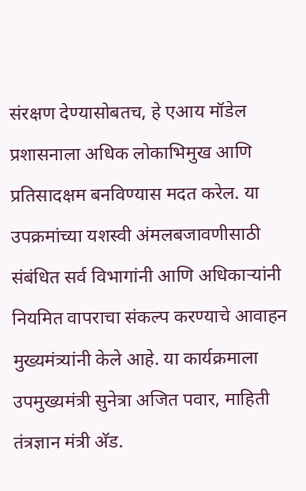संरक्षण देण्यासोबतच, हे एआय मॉडेल प्रशासनाला अधिक लोकाभिमुख आणि प्रतिसादक्षम बनविण्यास मदत करेल. या उपक्रमांच्या यशस्वी अंमलबजावणीसाठी संबंधित सर्व विभागांनी आणि अधिकाऱ्यांनी नियमित वापराचा संकल्प करण्याचे आवाहन मुख्यमंत्र्यांनी केले आहे. या कार्यक्रमाला उपमुख्यमंत्री सुनेत्रा अजित पवार, माहिती तंत्रज्ञान मंत्री अ‍ॅड.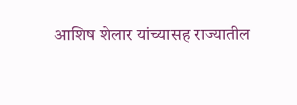आशिष शेलार यांच्यासह राज्यातील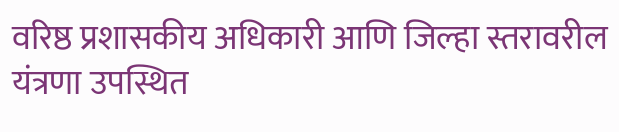वरिष्ठ प्रशासकीय अधिकारी आणि जिल्हा स्तरावरील यंत्रणा उपस्थित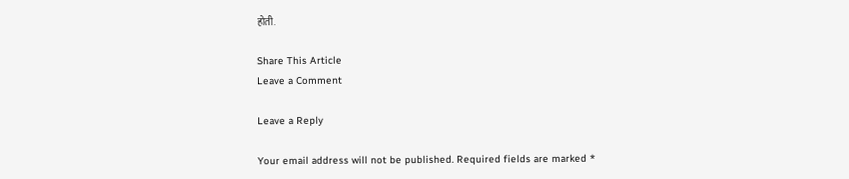होती.

Share This Article
Leave a Comment

Leave a Reply

Your email address will not be published. Required fields are marked *